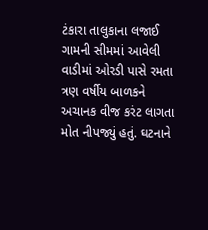ટંકારા તાલુકાના લજાઈ ગામની સીમમાં આવેલી વાડીમાં ઓરડી પાસે રમતા ત્રણ વર્ષીય બાળકને અચાનક વીજ કરંટ લાગતા મોત નીપજ્યું હતું. ઘટનાને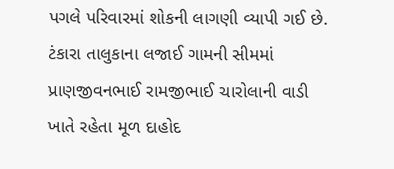પગલે પરિવારમાં શોકની લાગણી વ્યાપી ગઈ છે.
ટંકારા તાલુકાના લજાઈ ગામની સીમમાં પ્રાણજીવનભાઈ રામજીભાઈ ચારોલાની વાડી ખાતે રહેતા મૂળ દાહોદ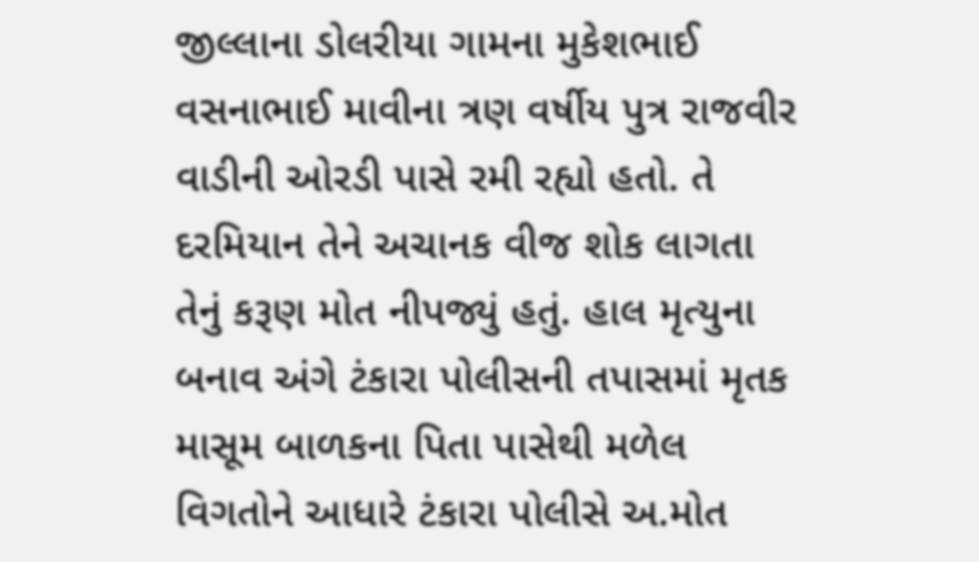જીલ્લાના ડોલરીયા ગામના મુકેશભાઈ વસનાભાઈ માવીના ત્રણ વર્ષીય પુત્ર રાજવીર વાડીની ઓરડી પાસે રમી રહ્યો હતો. તે દરમિયાન તેને અચાનક વીજ શોક લાગતા તેનું કરૂણ મોત નીપજ્યું હતું. હાલ મૃત્યુના બનાવ અંગે ટંકારા પોલીસની તપાસમાં મૃતક માસૂમ બાળકના પિતા પાસેથી મળેલ વિગતોને આધારે ટંકારા પોલીસે અ.મોત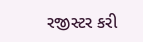રજીસ્ટર કરી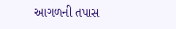આગળની તપાસ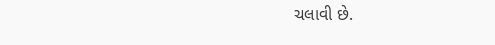ચલાવી છે.